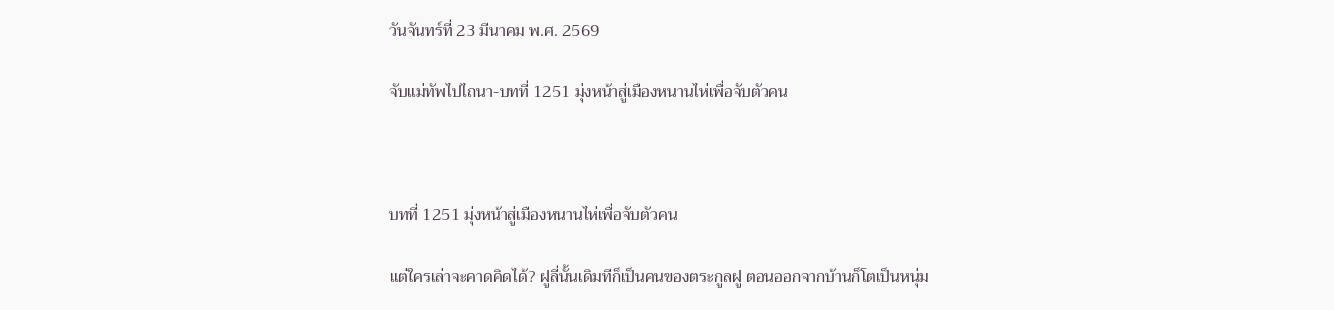วันจันทร์ที่ 23 มีนาคม พ.ศ. 2569

จับแม่ทัพไปไถนา-บทที่ 1251 มุ่งหน้าสู่เมืองหนานไห่เพื่อจับตัวคน



บทที่ 1251 มุ่งหน้าสู่เมืองหนานไห่เพื่อจับตัวคน

แต่ใครเล่าจะคาดคิดได้? ฝูลี่นั้นเดิมทีก็เป็นคนของตระกูลฝู ตอนออกจากบ้านก็โตเป็นหนุ่ม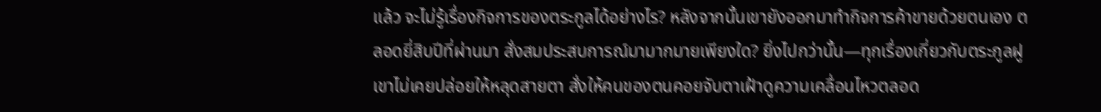แล้ว จะไม่รู้เรื่องกิจการของตระกูลได้อย่างไร? หลังจากนั้นเขายังออกมาทำกิจการค้าขายด้วยตนเอง ตลอดยี่สิบปีที่ผ่านมา สั่งสมประสบการณ์มามากมายเพียงใด? ยิ่งไปกว่านั้น—ทุกเรื่องเกี่ยวกับตระกูลฝู เขาไม่เคยปล่อยให้หลุดสายตา สั่งให้คนของตนคอยจับตาเฝ้าดูความเคลื่อนไหวตลอด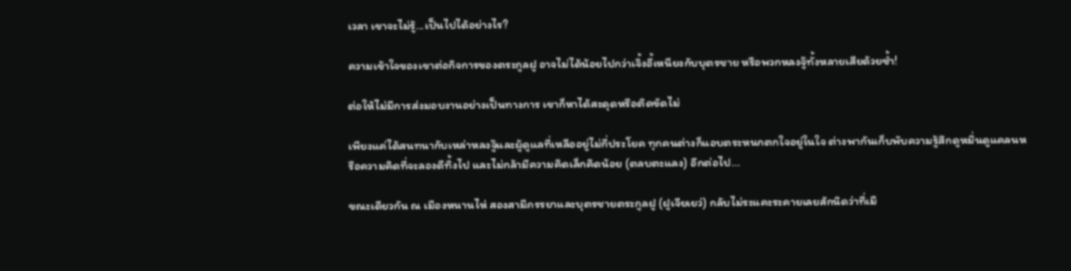เวลา เขาจะไม่รู้...เป็นไปได้อย่างไร?

ความเข้าใจของเขาต่อกิจการของตระกูลฝู อาจไม่ได้น้อยไปกว่าเจิ้งอี้เหนียงกับบุตรชาย หรือพวกหลงจู๊ทั้งหลายเสียด้วยซ้ำ!

ต่อให้ไม่มีการส่งมอบงานอย่างเป็นทางการ เขาก็หาได้สะดุดหรือติดขัดไม่

เพียงแค่ได้สนทนากับเหล่าหลงจู๊และผู้ดูแลที่เหลืออยู่ไม่กี่ประโยค ทุกคนต่างก็แอบตระหนกตกใจอยู่ในใจ ต่างพากันเก็บพับความรู้สึกดูหมิ่นดูแคลนหรือความคิดที่จะลองดีทิ้งไป และไม่กล้ามีความคิดเล็กคิดน้อย (ตลบตะแลง) อีกต่อไป...

ขณะเดียวกัน ณ เมืองหนานไห่ สองสามีภรรยาและบุตรชายตระกูลฝู (ฝูเจียเยว่) กลับไม่ระแคะระคายเลยสักนิดว่าที่เมื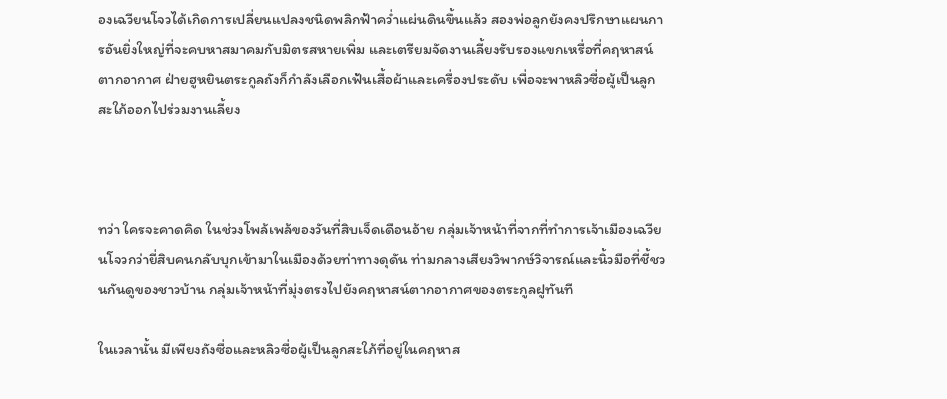องเฉวียนโจวได้เกิดการเปลี่ยนแปลงชนิดพลิกฟ้าคว่ำแผ่นดินขึ้นแล้ว สองพ่อลูกยังคงปรึกษาแผนการอันยิ่งใหญ่ที่จะคบหาสมาคมกับมิตรสหายเพิ่ม และเตรียมจัดงานเลี้ยงรับรองแขกเหรื่อที่คฤหาสน์ตากอากาศ ฝ่ายฮูหยินตระกูลถังก็กำลังเลือกเฟ้นเสื้อผ้าและเครื่องประดับ เพื่อจะพาหลิวซื่อผู้เป็นลูกสะใภ้ออกไปร่วมงานเลี้ยง



ทว่า ใครจะคาดคิด ในช่วงโพล้เพล้ของวันที่สิบเจ็ดเดือนอ้าย กลุ่มเจ้าหน้าที่จากที่ทำการเจ้าเมืองเฉวียนโจวกว่ายี่สิบคนกลับบุกเข้ามาในเมืองด้วยท่าทางดุดัน ท่ามกลางเสียงวิพากษ์วิจารณ์และนิ้วมือที่ชี้ชวนกันดูของชาวบ้าน กลุ่มเจ้าหน้าที่มุ่งตรงไปยังคฤหาสน์ตากอากาศของตระกูลฝูทันที

ในเวลานั้น มีเพียงถังซื่อและหลิวซื่อผู้เป็นลูกสะใภ้ที่อยู่ในคฤหาส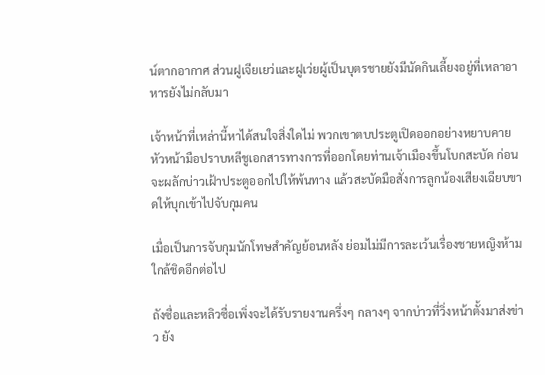น์ตากอากาศ ส่วนฝูเจียเยว่และฝูเว่ยผู้เป็นบุตรชายยังมีนัดกินเลี้ยงอยู่ที่เหลาอาหารยังไม่กลับมา

เจ้าหน้าที่เหล่านี้หาได้สนใจสิ่งใดไม่ พวกเขาตบประตูเปิดออกอย่างหยาบคาย หัวหน้ามือปราบหลีชูเอกสารทางการที่ออกโดยท่านเจ้าเมืองขึ้นโบกสะบัด ก่อนจะผลักบ่าวเฝ้าประตูออกไปให้พ้นทาง แล้วสะบัดมือสั่งการลูกน้องเสียงเฉียบขาดให้บุกเข้าไปจับกุมคน

เมื่อเป็นการจับกุมนักโทษสำคัญย้อนหลัง ย่อมไม่มีการละเว้นเรื่องชายหญิงห้ามใกล้ชิดอีกต่อไป

ถังซื่อและหลิวซื่อเพิ่งจะได้รับรายงานครึ่งๆ กลางๆ จากบ่าวที่วิ่งหน้าตั้งมาส่งข่าว ยัง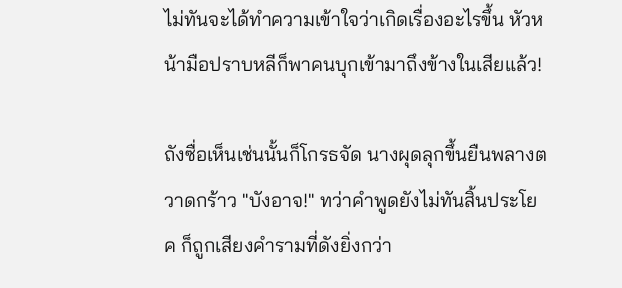ไม่ทันจะได้ทำความเข้าใจว่าเกิดเรื่องอะไรขึ้น หัวหน้ามือปราบหลีก็พาคนบุกเข้ามาถึงข้างในเสียแล้ว!

ถังซื่อเห็นเช่นนั้นก็โกรธจัด นางผุดลุกขึ้นยืนพลางตวาดกร้าว "บังอาจ!" ทว่าคำพูดยังไม่ทันสิ้นประโยค ก็ถูกเสียงคำรามที่ดังยิ่งกว่า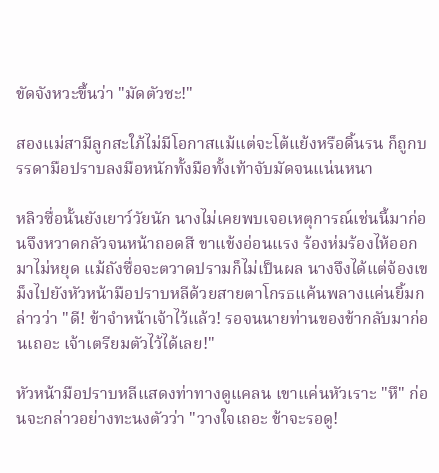ขัดจังหวะขึ้นว่า "มัดตัวซะ!"

สองแม่สามีลูกสะใภ้ไม่มีโอกาสแม้แต่จะโต้แย้งหรือดิ้นรน ก็ถูกบรรดามือปราบลงมือหนักทั้งมือทั้งเท้าจับมัดจนแน่นหนา

หลิวซื่อนั้นยังเยาว์วัยนัก นางไม่เคยพบเจอเหตุการณ์เช่นนี้มาก่อนจึงหวาดกลัวจนหน้าถอดสี ขาแข้งอ่อนแรง ร้องห่มร้องไห้ออกมาไม่หยุด แม้ถังซื่อจะตวาดปรามก็ไม่เป็นผล นางจึงได้แต่จ้องเขม็งไปยังหัวหน้ามือปราบหลีด้วยสายตาโกรธแค้นพลางแค่นยิ้มกล่าวว่า "ดี! ข้าจำหน้าเจ้าไว้แล้ว! รอจนนายท่านของข้ากลับมาก่อนเถอะ เจ้าเตรียมตัวไว้ได้เลย!"

หัวหน้ามือปราบหลีแสดงท่าทางดูแคลน เขาแค่นหัวเราะ "หึ" ก่อนจะกล่าวอย่างทะนงตัวว่า "วางใจเถอะ ข้าจะรอดู!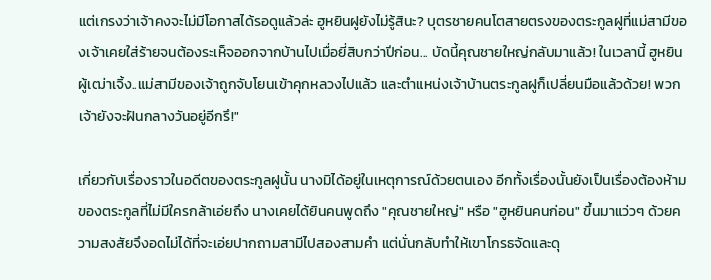แต่เกรงว่าเจ้าคงจะไม่มีโอกาสได้รอดูแล้วล่ะ ฮูหยินฝูยังไม่รู้สินะ? บุตรชายคนโตสายตรงของตระกูลฝูที่แม่สามีของเจ้าเคยใส่ร้ายจนต้องระเห็จออกจากบ้านไปเมื่อยี่สิบกว่าปีก่อน... บัดนี้คุณชายใหญ่กลับมาแล้ว! ในเวลานี้ ฮูหยินผู้เฒ่าเจิ้ง..แม่สามีของเจ้าถูกจับโยนเข้าคุกหลวงไปแล้ว และตำแหน่งเจ้าบ้านตระกูลฝูก็เปลี่ยนมือแล้วด้วย! พวกเจ้ายังจะฝันกลางวันอยู่อีกรึ!"

เกี่ยวกับเรื่องราวในอดีตของตระกูลฝูนั้น นางมิได้อยู่ในเหตุการณ์ด้วยตนเอง อีกทั้งเรื่องนั้นยังเป็นเรื่องต้องห้ามของตระกูลที่ไม่มีใครกล้าเอ่ยถึง นางเคยได้ยินคนพูดถึง "คุณชายใหญ่" หรือ "ฮูหยินคนก่อน" ขึ้นมาแว่วๆ ด้วยความสงสัยจึงอดไม่ได้ที่จะเอ่ยปากถามสามีไปสองสามคำ แต่นั่นกลับทำให้เขาโกรธจัดและดุ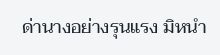ด่านางอย่างรุนแรง มิหนำ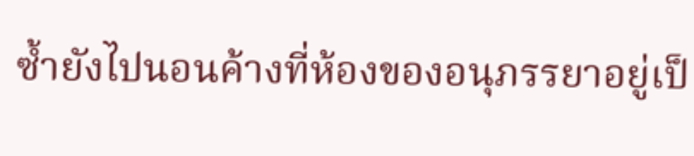ซ้ำยังไปนอนค้างที่ห้องของอนุภรรยาอยู่เป็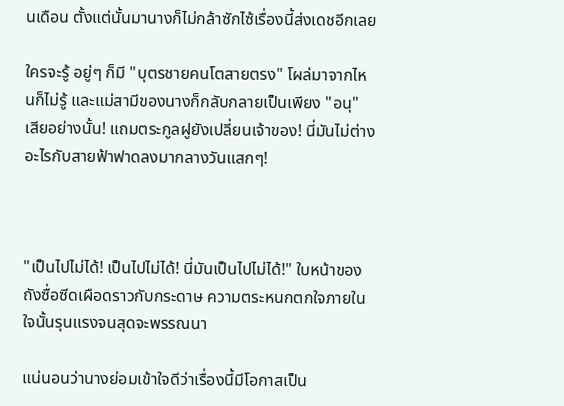นเดือน ตั้งแต่นั้นมานางก็ไม่กล้าซักไซ้เรื่องนี้ส่งเดชอีกเลย

ใครจะรู้ อยู่ๆ ก็มี "บุตรชายคนโตสายตรง" โผล่มาจากไหนก็ไม่รู้ และแม่สามีของนางก็กลับกลายเป็นเพียง "อนุ" เสียอย่างนั้น! แถมตระกูลฝูยังเปลี่ยนเจ้าของ! นี่มันไม่ต่างอะไรกับสายฟ้าฟาดลงมากลางวันแสกๆ!



"เป็นไปไม่ได้! เป็นไปไม่ได้! นี่มันเป็นไปไม่ได้!" ใบหน้าของถังซื่อซีดเผือดราวกับกระดาษ ความตระหนกตกใจภายในใจนั้นรุนแรงจนสุดจะพรรณนา

แน่นอนว่านางย่อมเข้าใจดีว่าเรื่องนี้มีโอกาสเป็น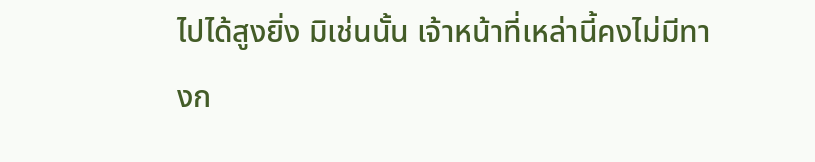ไปได้สูงยิ่ง มิเช่นนั้น เจ้าหน้าที่เหล่านี้คงไม่มีทางก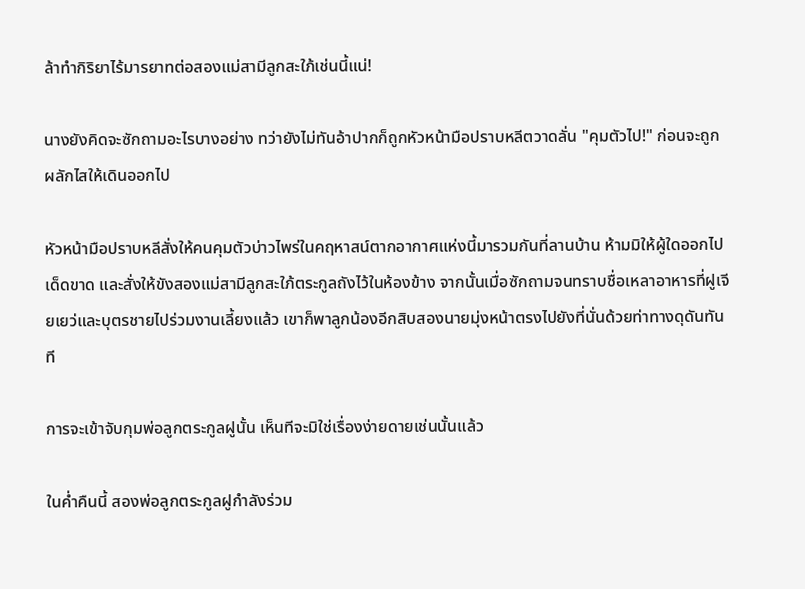ล้าทำกิริยาไร้มารยาทต่อสองแม่สามีลูกสะใภ้เช่นนี้แน่!

นางยังคิดจะซักถามอะไรบางอย่าง ทว่ายังไม่ทันอ้าปากก็ถูกหัวหน้ามือปราบหลีตวาดลั่น "คุมตัวไป!" ก่อนจะถูกผลักไสให้เดินออกไป

หัวหน้ามือปราบหลีสั่งให้คนคุมตัวบ่าวไพร่ในคฤหาสน์ตากอากาศแห่งนี้มารวมกันที่ลานบ้าน ห้ามมิให้ผู้ใดออกไปเด็ดขาด และสั่งให้ขังสองแม่สามีลูกสะใภ้ตระกูลถังไว้ในห้องข้าง จากนั้นเมื่อซักถามจนทราบชื่อเหลาอาหารที่ฝูเจียเยว่และบุตรชายไปร่วมงานเลี้ยงแล้ว เขาก็พาลูกน้องอีกสิบสองนายมุ่งหน้าตรงไปยังที่นั่นด้วยท่าทางดุดันทันที

การจะเข้าจับกุมพ่อลูกตระกูลฝูนั้น เห็นทีจะมิใช่เรื่องง่ายดายเช่นนั้นแล้ว

ในค่ำคืนนี้ สองพ่อลูกตระกูลฝูกำลังร่วม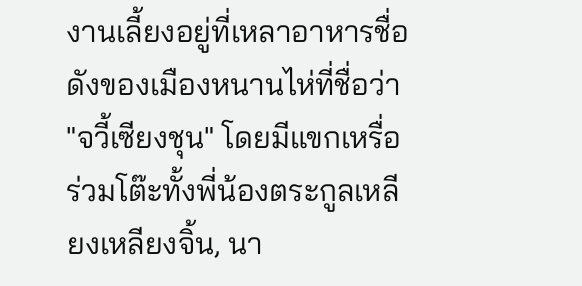งานเลี้ยงอยู่ที่เหลาอาหารชื่อดังของเมืองหนานไห่ที่ชื่อว่า "จวี้เซียงชุน" โดยมีแขกเหรื่อร่วมโต๊ะทั้งพี่น้องตระกูลเหลียงเหลียงจิ้น, นา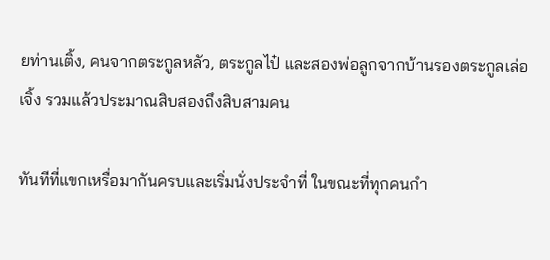ยท่านเติ้ง, คนจากตระกูลหลัว, ตระกูลไป๋ และสองพ่อลูกจากบ้านรองตระกูลเล่อเจิ้ง รวมแล้วประมาณสิบสองถึงสิบสามคน

ทันทีที่แขกเหรื่อมากันครบและเริ่มนั่งประจำที่ ในขณะที่ทุกคนกำ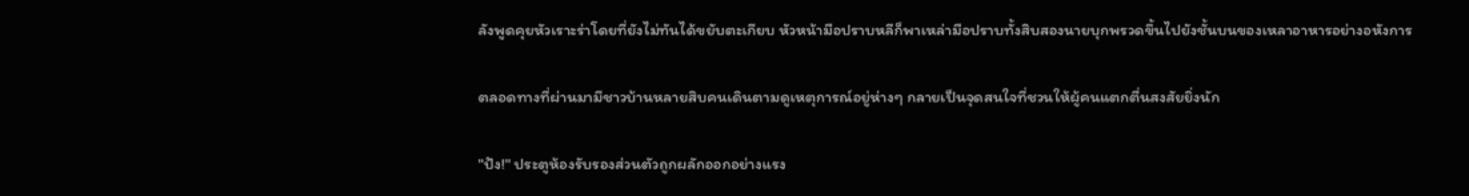ลังพูดคุยหัวเราะร่าโดยที่ยังไม่ทันได้ขยับตะเกียบ หัวหน้ามือปราบหลีก็พาเหล่ามือปราบทั้งสิบสองนายบุกพรวดขึ้นไปยังชั้นบนของเหลาอาหารอย่างอหังการ

ตลอดทางที่ผ่านมามีชาวบ้านหลายสิบคนเดินตามดูเหตุการณ์อยู่ห่างๆ กลายเป็นจุดสนใจที่ชวนให้ผู้คนแตกตื่นสงสัยยิ่งนัก

"ปัง!" ประตูห้องรับรองส่วนตัวถูกผลักออกอย่างแรง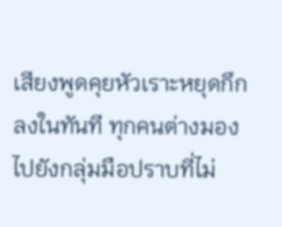เสียงพูดคุยหัวเราะหยุดกึกลงในทันที ทุกคนต่างมองไปยังกลุ่มมือปราบที่ไม่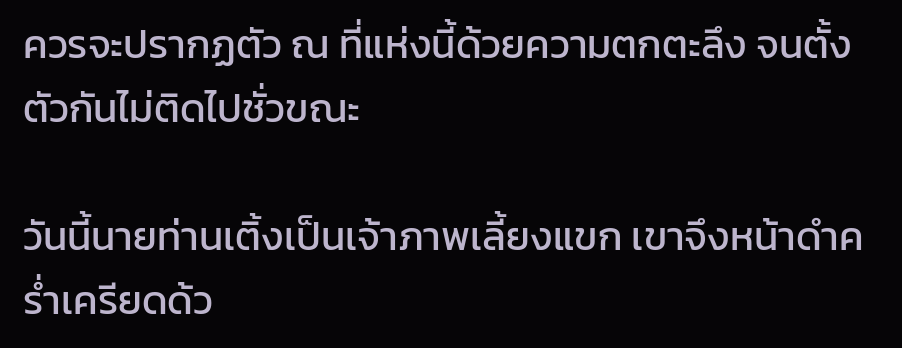ควรจะปรากฏตัว ณ ที่แห่งนี้ด้วยความตกตะลึง จนตั้งตัวกันไม่ติดไปชั่วขณะ

วันนี้นายท่านเติ้งเป็นเจ้าภาพเลี้ยงแขก เขาจึงหน้าดำคร่ำเครียดด้ว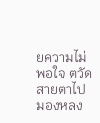ยความไม่พอใจ ตวัดสายตาไปมองหลง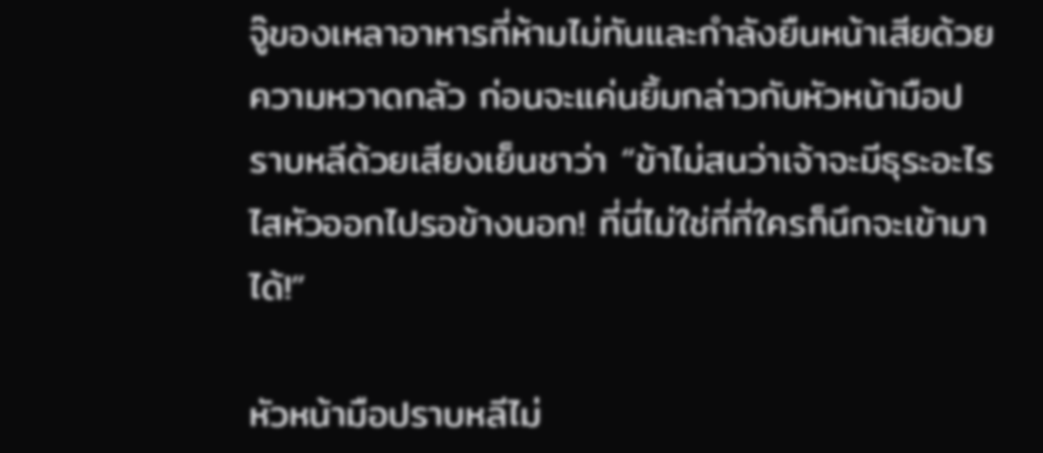จู๊ของเหลาอาหารที่ห้ามไม่ทันและกำลังยืนหน้าเสียด้วยความหวาดกลัว ก่อนจะแค่นยิ้มกล่าวกับหัวหน้ามือปราบหลีด้วยเสียงเย็นชาว่า “ข้าไม่สนว่าเจ้าจะมีธุระอะไร ไสหัวออกไปรอข้างนอก! ที่นี่ไม่ใช่ที่ที่ใครก็นึกจะเข้ามาได้!”

หัวหน้ามือปราบหลีไม่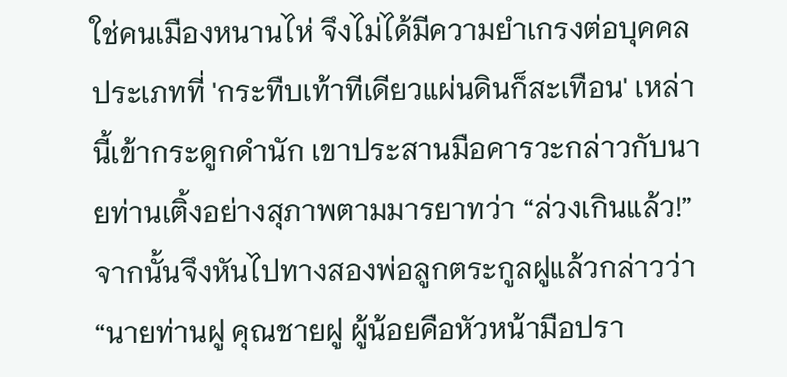ใช่คนเมืองหนานไห่ จึงไม่ได้มีความยำเกรงต่อบุคคลประเภทที่ 'กระทืบเท้าทีเดียวแผ่นดินก็สะเทือน' เหล่านี้เข้ากระดูกดำนัก เขาประสานมือคารวะกล่าวกับนายท่านเติ้งอย่างสุภาพตามมารยาทว่า “ล่วงเกินแล้ว!” จากนั้นจึงหันไปทางสองพ่อลูกตระกูลฝูแล้วกล่าวว่า “นายท่านฝู คุณชายฝู ผู้น้อยคือหัวหน้ามือปรา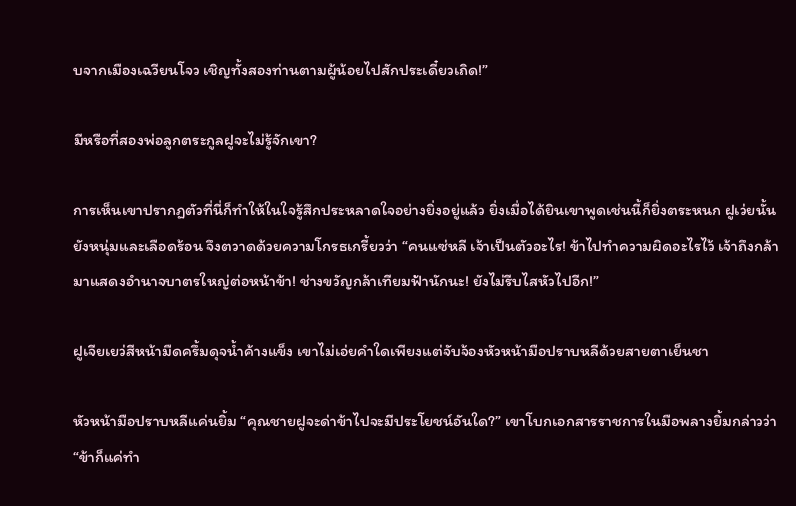บจากเมืองเฉวียนโจว เชิญทั้งสองท่านตามผู้น้อยไปสักประเดี๋ยวเถิด!”

มีหรือที่สองพ่อลูกตระกูลฝูจะไม่รู้จักเขา?

การเห็นเขาปรากฏตัวที่นี่ก็ทำให้ในใจรู้สึกประหลาดใจอย่างยิ่งอยู่แล้ว ยิ่งเมื่อได้ยินเขาพูดเช่นนี้ก็ยิ่งตระหนก ฝูเว่ยนั้นยังหนุ่มและเลือดร้อน จึงตวาดด้วยความโกรธเกรี้ยวว่า “คนแซ่หลี เจ้าเป็นตัวอะไร! ข้าไปทำความผิดอะไรไว้ เจ้าถึงกล้ามาแสดงอำนาจบาตรใหญ่ต่อหน้าข้า! ช่างขวัญกล้าเทียมฟ้านักนะ! ยังไม่รีบไสหัวไปอีก!”

ฝูเจียเยว่สีหน้ามืดครึ้มดุจน้ำค้างแข็ง เขาไม่เอ่ยคำใดเพียงแต่จับจ้องหัวหน้ามือปราบหลีด้วยสายตาเย็นชา

หัวหน้ามือปราบหลีแค่นยิ้ม “คุณชายฝูจะด่าข้าไปจะมีประโยชน์อันใด?” เขาโบกเอกสารราชการในมือพลางยิ้มกล่าวว่า “ข้าก็แค่ทำ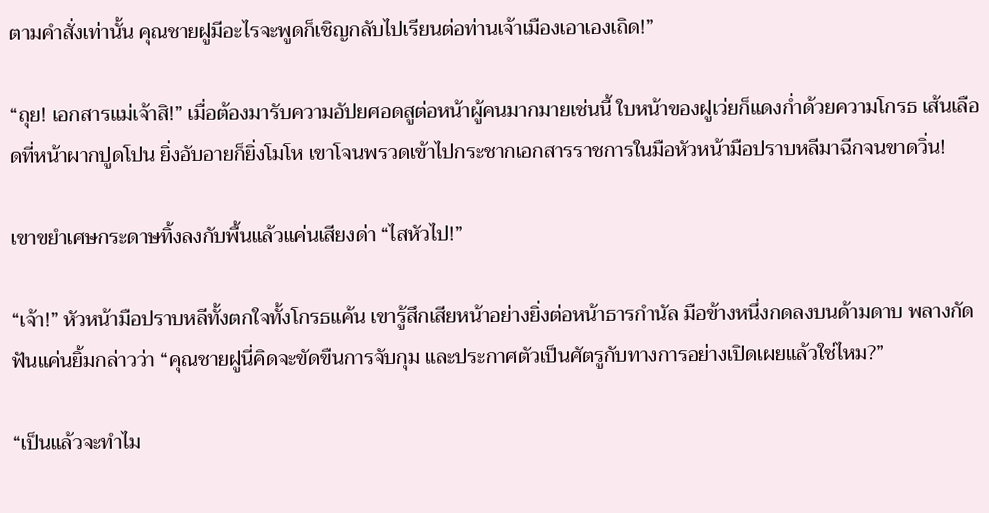ตามคำสั่งเท่านั้น คุณชายฝูมีอะไรจะพูดก็เชิญกลับไปเรียนต่อท่านเจ้าเมืองเอาเองเถิด!”

“ถุย! เอกสารแม่เจ้าสิ!” เมื่อต้องมารับความอัปยศอดสูต่อหน้าผู้คนมากมายเช่นนี้ ใบหน้าของฝูเว่ยก็แดงก่ำด้วยความโกรธ เส้นเลือดที่หน้าผากปูดโปน ยิ่งอับอายก็ยิ่งโมโห เขาโจนพรวดเข้าไปกระชากเอกสารราชการในมือหัวหน้ามือปราบหลีมาฉีกจนขาดวิ่น!

เขาขยำเศษกระดาษทิ้งลงกับพื้นแล้วแค่นเสียงด่า “ไสหัวไป!”

“เจ้า!” หัวหน้ามือปราบหลีทั้งตกใจทั้งโกรธแค้น เขารู้สึกเสียหน้าอย่างยิ่งต่อหน้าธารกำนัล มือข้างหนึ่งกดลงบนด้ามดาบ พลางกัดฟันแค่นยิ้มกล่าวว่า “คุณชายฝูนี่คิดจะขัดขืนการจับกุม และประกาศตัวเป็นศัตรูกับทางการอย่างเปิดเผยแล้วใช่ไหม?”

“เป็นแล้วจะทำไม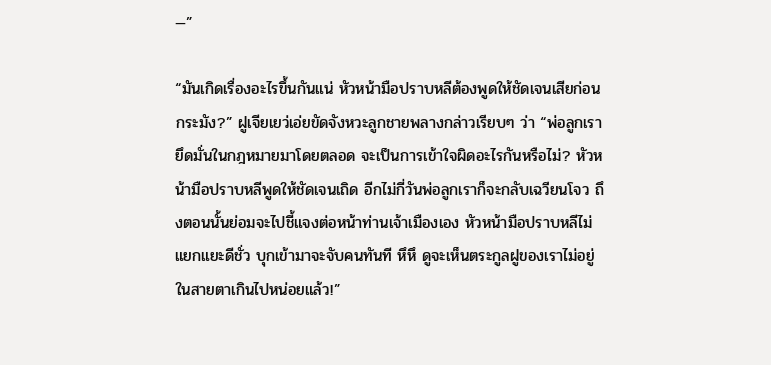—”

“มันเกิดเรื่องอะไรขึ้นกันแน่ หัวหน้ามือปราบหลีต้องพูดให้ชัดเจนเสียก่อนกระมัง?” ฝูเจียเยว่เอ่ยขัดจังหวะลูกชายพลางกล่าวเรียบๆ ว่า “พ่อลูกเรายึดมั่นในกฎหมายมาโดยตลอด จะเป็นการเข้าใจผิดอะไรกันหรือไม่? หัวหน้ามือปราบหลีพูดให้ชัดเจนเถิด อีกไม่กี่วันพ่อลูกเราก็จะกลับเฉวียนโจว ถึงตอนนั้นย่อมจะไปชี้แจงต่อหน้าท่านเจ้าเมืองเอง หัวหน้ามือปราบหลีไม่แยกแยะดีชั่ว บุกเข้ามาจะจับคนทันที หึหึ ดูจะเห็นตระกูลฝูของเราไม่อยู่ในสายตาเกินไปหน่อยแล้ว!”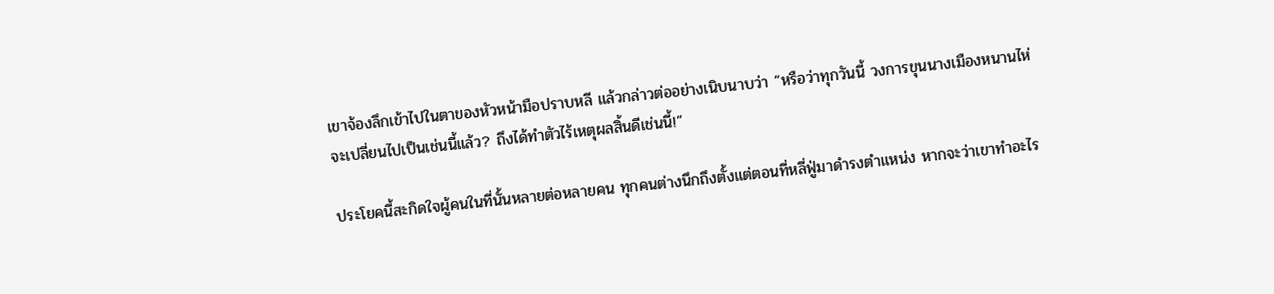เขาจ้องลึกเข้าไปในตาของหัวหน้ามือปราบหลี แล้วกล่าวต่ออย่างเนิบนาบว่า “หรือว่าทุกวันนี้ วงการขุนนางเมืองหนานไห่จะเปลี่ยนไปเป็นเช่นนี้แล้ว? ถึงได้ทำตัวไร้เหตุผลสิ้นดีเช่นนี้!”

ประโยคนี้สะกิดใจผู้คนในที่นั้นหลายต่อหลายคน ทุกคนต่างนึกถึงตั้งแต่ตอนที่หลี่ฟู่มาดำรงตำแหน่ง หากจะว่าเขาทำอะไร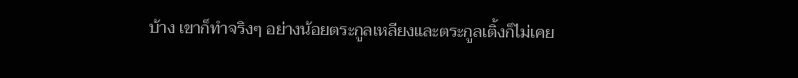บ้าง เขาก็ทำจริงๆ อย่างน้อยตระกูลเหลียงและตระกูลเติ้งก็ไม่เคย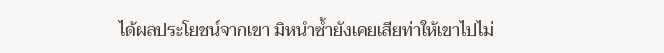ได้ผลประโยชน์จากเขา มิหนำซ้ำยังเคยเสียท่าให้เขาไปไม่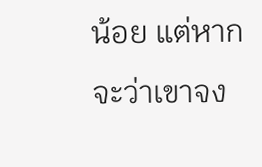น้อย แต่หากจะว่าเขาจง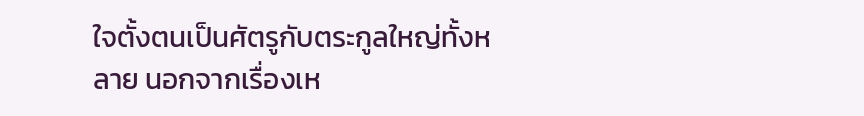ใจตั้งตนเป็นศัตรูกับตระกูลใหญ่ทั้งหลาย นอกจากเรื่องเห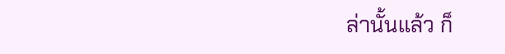ล่านั้นแล้ว ก็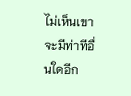ไม่เห็นเขาจะมีท่าทีอื่นใดอีก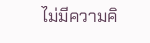ไม่มีความคิ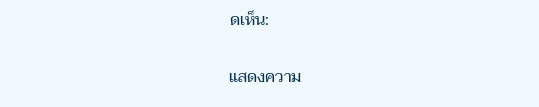ดเห็น:

แสดงความ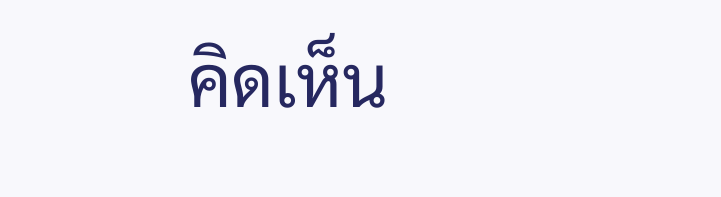คิดเห็น